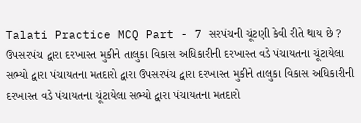Talati Practice MCQ Part - 7 સરપંચની ચૂંટણી કેવી રીતે થાય છે ? ઉપસરપંચ દ્વારા દરખાસ્ત મુકીને તાલુકા વિકાસ અધિકારીની દરખાસ્ત વડે પંચાયતના ચૂંટાયેલા સભ્યો દ્વારા પંચાયતના મતદારો દ્વારા ઉપસરપંચ દ્વારા દરખાસ્ત મુકીને તાલુકા વિકાસ અધિકારીની દરખાસ્ત વડે પંચાયતના ચૂંટાયેલા સભ્યો દ્વારા પંચાયતના મતદારો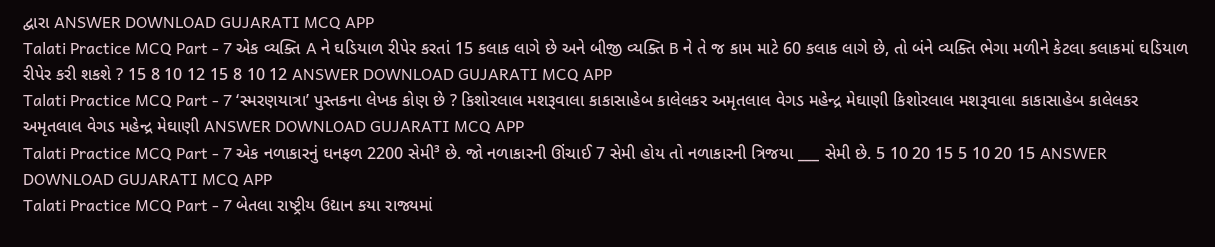દ્વારા ANSWER DOWNLOAD GUJARATI MCQ APP
Talati Practice MCQ Part - 7 એક વ્યક્તિ A ને ઘડિયાળ રીપેર કરતાં 15 કલાક લાગે છે અને બીજી વ્યક્તિ B ને તે જ કામ માટે 60 કલાક લાગે છે, તો બંને વ્યક્તિ ભેગા મળીને કેટલા કલાકમાં ઘડિયાળ રીપેર કરી શકશે ? 15 8 10 12 15 8 10 12 ANSWER DOWNLOAD GUJARATI MCQ APP
Talati Practice MCQ Part - 7 ‘સ્મરણયાત્રા’ પુસ્તકના લેખક કોણ છે ? કિશોરલાલ મશરૂવાલા કાકાસાહેબ કાલેલકર અમૃતલાલ વેગડ મહેન્દ્ર મેઘાણી કિશોરલાલ મશરૂવાલા કાકાસાહેબ કાલેલકર અમૃતલાલ વેગડ મહેન્દ્ર મેઘાણી ANSWER DOWNLOAD GUJARATI MCQ APP
Talati Practice MCQ Part - 7 એક નળાકારનું ઘનફળ 2200 સેમી³ છે. જો નળાકારની ઊંચાઈ 7 સેમી હોય તો નળાકારની ત્રિજયા ___ સેમી છે. 5 10 20 15 5 10 20 15 ANSWER DOWNLOAD GUJARATI MCQ APP
Talati Practice MCQ Part - 7 બેતલા રાષ્ટ્રીય ઉદ્યાન કયા રાજ્યમાં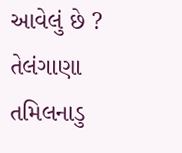આવેલું છે ? તેલંગાણા તમિલનાડુ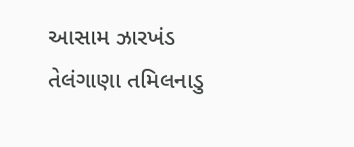આસામ ઝારખંડ તેલંગાણા તમિલનાડુ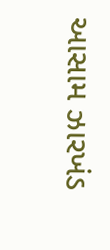આસામ ઝારખંડ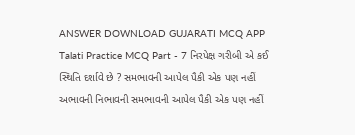ANSWER DOWNLOAD GUJARATI MCQ APP
Talati Practice MCQ Part - 7 નિરપેક્ષ ગરીબી એ કઈ સ્થિતિ દર્શાવે છે ? સમભાવની આપેલ પૈકી એક પણ નહીં અભાવની નિભાવની સમભાવની આપેલ પૈકી એક પણ નહીં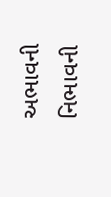અભાવની નિભાવની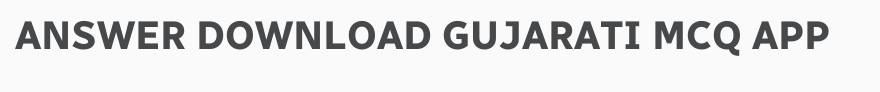ANSWER DOWNLOAD GUJARATI MCQ APP